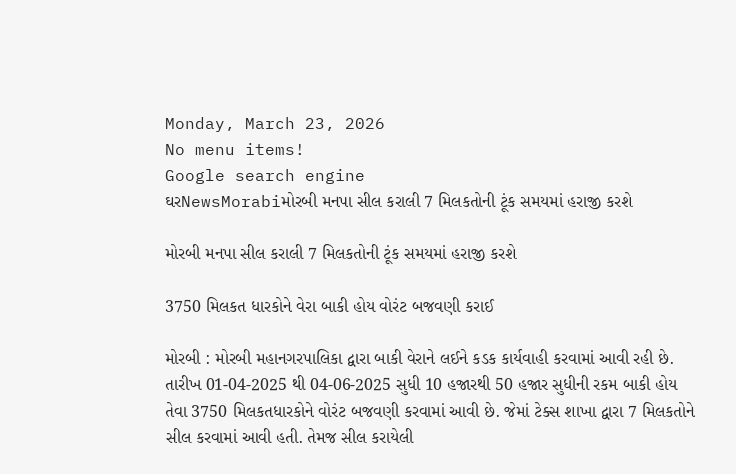Monday, March 23, 2026
No menu items!
Google search engine
ઘરNewsMorabiમોરબી મનપા સીલ કરાલી 7 મિલકતોની ટૂંક સમયમાં હરાજી કરશે

મોરબી મનપા સીલ કરાલી 7 મિલકતોની ટૂંક સમયમાં હરાજી કરશે

3750 મિલકત ધારકોને વેરા બાકી હોય વોરંટ બજવણી કરાઈ

મોરબી : મોરબી મહાનગરપાલિકા દ્વારા બાકી વેરાને લઈને કડક કાર્યવાહી કરવામાં આવી રહી છે. તારીખ 01-04-2025 થી 04-06-2025 સુધી 10 હજારથી 50 હજાર સુધીની રકમ બાકી હોય તેવા 3750 મિલકતધારકોને વોરંટ બજવણી કરવામાં આવી છે. જેમાં ટેક્સ શાખા દ્વારા 7 મિલકતોને સીલ કરવામાં આવી હતી. તેમજ સીલ કરાયેલી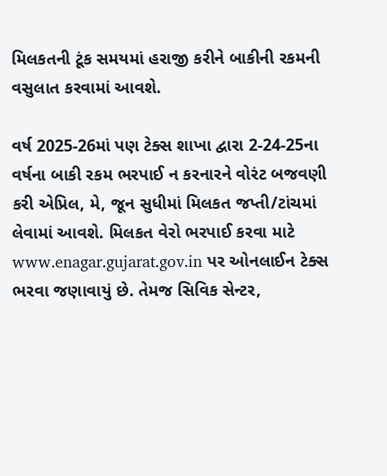મિલકતની ટૂંક સમયમાં હરાજી કરીને બાકીની રકમની વસુલાત કરવામાં આવશે.

વર્ષ 2025-26માં પણ ટેક્સ શાખા દ્વારા 2-24-25ના વર્ષના બાકી રકમ ભરપાઈ ન કરનારને વોરંટ બજવણી કરી એપ્રિલ, મે, જૂન સુધીમાં મિલકત જપ્તી/ટાંચમાં લેવામાં આવશે. મિલકત વેરો ભરપાઈ કરવા માટે www.enagar.gujarat.gov.in પર ઓનલાઈન ટેક્સ ભરવા જણાવાયું છે. તેમજ સિવિક સેન્ટર,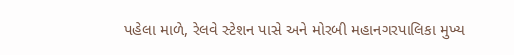પહેલા માળે, રેલવે સ્ટેશન પાસે અને મોરબી મહાનગરપાલિકા મુખ્ય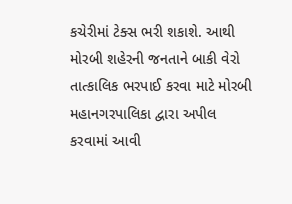કચેરીમાં ટેક્સ ભરી શકાશે. આથી મોરબી શહેરની જનતાને બાકી વેરો તાત્કાલિક ભરપાઈ કરવા માટે મોરબી મહાનગરપાલિકા દ્વારા અપીલ કરવામાં આવી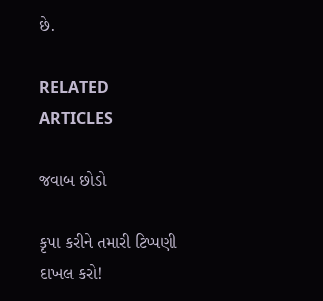છે.

RELATED ARTICLES

જવાબ છોડો

કૃપા કરીને તમારી ટિપ્પણી દાખલ કરો!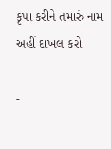કૃપા કરીને તમારું નામ અહીં દાખલ કરો

-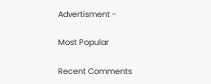Advertisment -

Most Popular

Recent Comments